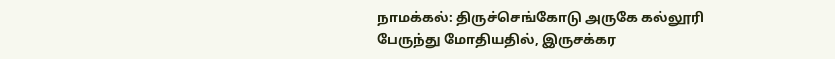நாமக்கல்: திருச்செங்கோடு அருகே கல்லூரி பேருந்து மோதியதில், இருசக்கர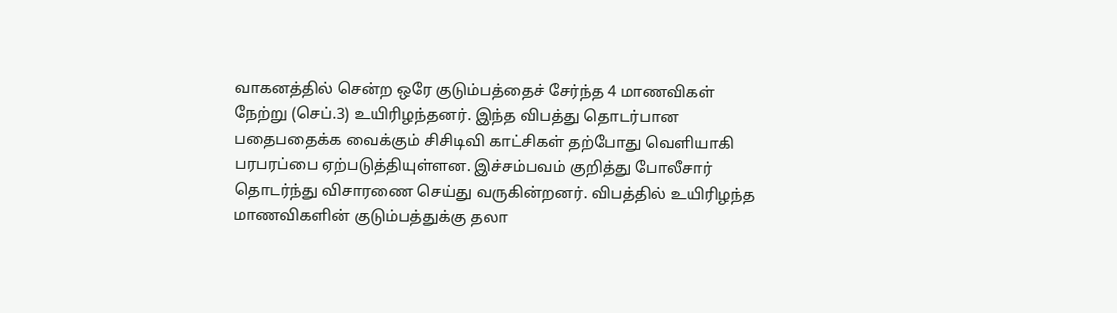வாகனத்தில் சென்ற ஒரே குடும்பத்தைச் சேர்ந்த 4 மாணவிகள் நேற்று (செப்.3) உயிரிழந்தனர். இந்த விபத்து தொடர்பான பதைபதைக்க வைக்கும் சிசிடிவி காட்சிகள் தற்போது வெளியாகி பரபரப்பை ஏற்படுத்தியுள்ளன. இச்சம்பவம் குறித்து போலீசார் தொடர்ந்து விசாரணை செய்து வருகின்றனர். விபத்தில் உயிரிழந்த மாணவிகளின் குடும்பத்துக்கு தலா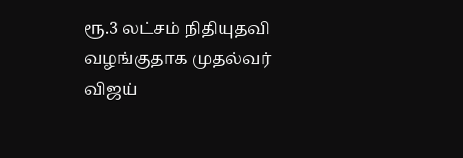ரூ.3 லட்சம் நிதியுதவி வழங்குதாக முதல்வர் விஜய்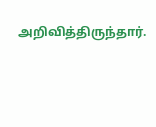அறிவித்திருந்தார்.